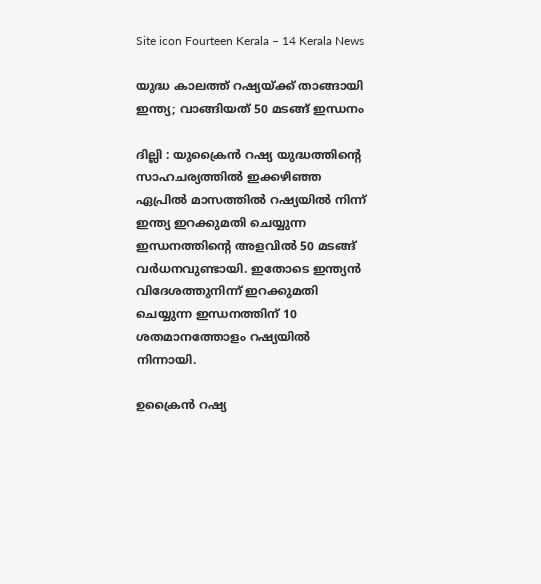Site icon Fourteen Kerala – 14 Kerala News

യുദ്ധ കാലത്ത് റഷ്യയ്ക്ക് താങ്ങായി ഇന്ത്യ; വാങ്ങിയത് 50 മടങ്ങ് ഇന്ധനം

ദില്ലി : യുക്രൈൻ റഷ്യ യുദ്ധത്തിന്റെ സാഹചര്യത്തിൽ ഇക്കഴിഞ്ഞ ഏപ്രിൽ മാസത്തിൽ റഷ്യയിൽ നിന്ന് ഇന്ത്യ ഇറക്കുമതി ചെയ്യുന്ന ഇന്ധനത്തിന്റെ അളവിൽ 50 മടങ്ങ് വർധനവുണ്ടായി. ഇതോടെ ഇന്ത്യൻ വിദേശത്തുനിന്ന് ഇറക്കുമതി ചെയ്യുന്ന ഇന്ധനത്തിന് 10 ശതമാനത്തോളം റഷ്യയിൽ നിന്നായി.

ഉക്രൈൻ റഷ്യ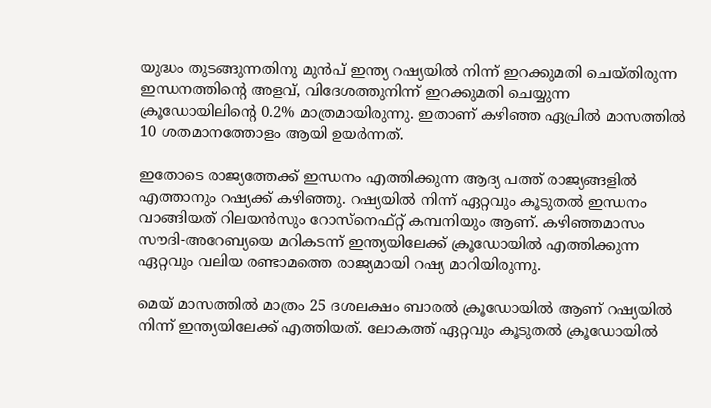യുദ്ധം തുടങ്ങുന്നതിനു മുൻപ് ഇന്ത്യ റഷ്യയിൽ നിന്ന് ഇറക്കുമതി ചെയ്തിരുന്ന ഇന്ധനത്തിന്റെ അളവ്, വിദേശത്തുനിന്ന് ഇറക്കുമതി ചെയ്യുന്ന ക്രൂഡോയിലിന്റെ 0.2% മാത്രമായിരുന്നു. ഇതാണ് കഴിഞ്ഞ ഏപ്രിൽ മാസത്തിൽ 10 ശതമാനത്തോളം ആയി ഉയർന്നത്.

ഇതോടെ രാജ്യത്തേക്ക് ഇന്ധനം എത്തിക്കുന്ന ആദ്യ പത്ത് രാജ്യങ്ങളിൽ എത്താനും റഷ്യക്ക് കഴിഞ്ഞു. റഷ്യയിൽ നിന്ന് ഏറ്റവും കൂടുതൽ ഇന്ധനം വാങ്ങിയത് റിലയൻസും റോസ്നെഫ്റ്റ് കമ്പനിയും ആണ്. കഴിഞ്ഞമാസം സൗദി-അറേബ്യയെ മറികടന്ന് ഇന്ത്യയിലേക്ക് ക്രൂഡോയിൽ എത്തിക്കുന്ന ഏറ്റവും വലിയ രണ്ടാമത്തെ രാജ്യമായി റഷ്യ മാറിയിരുന്നു.

മെയ് മാസത്തിൽ മാത്രം 25 ദശലക്ഷം ബാരൽ ക്രൂഡോയിൽ ആണ് റഷ്യയിൽ നിന്ന് ഇന്ത്യയിലേക്ക് എത്തിയത്. ലോകത്ത് ഏറ്റവും കൂടുതൽ ക്രൂഡോയിൽ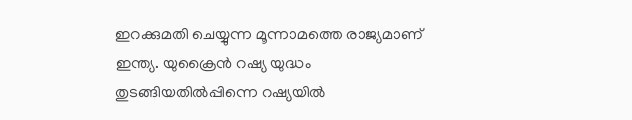ഇറക്കുമതി ചെയ്യുന്ന മൂന്നാമത്തെ രാജ്യമാണ് ഇന്ത്യ. യുക്രൈൻ റഷ്യ യുദ്ധം തുടങ്ങിയതിൽപ്പിന്നെ റഷ്യയിൽ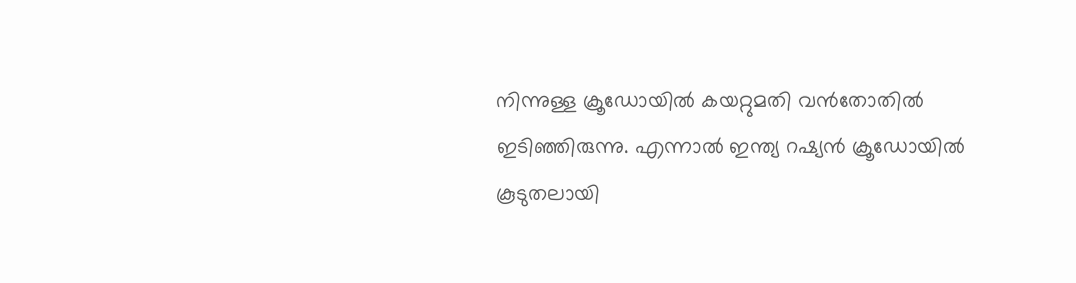നിന്നുള്ള ക്രൂഡോയിൽ കയറ്റുമതി വൻതോതിൽ ഇടിഞ്ഞിരുന്നു. എന്നാൽ ഇന്ത്യ റഷ്യൻ ക്രൂഡോയിൽ കൂടുതലായി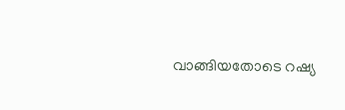വാങ്ങിയതോടെ റഷ്യ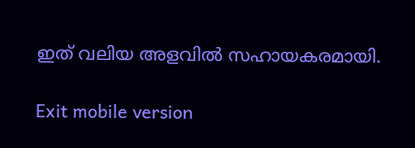ഇത് വലിയ അളവിൽ സഹായകരമായി.

Exit mobile version